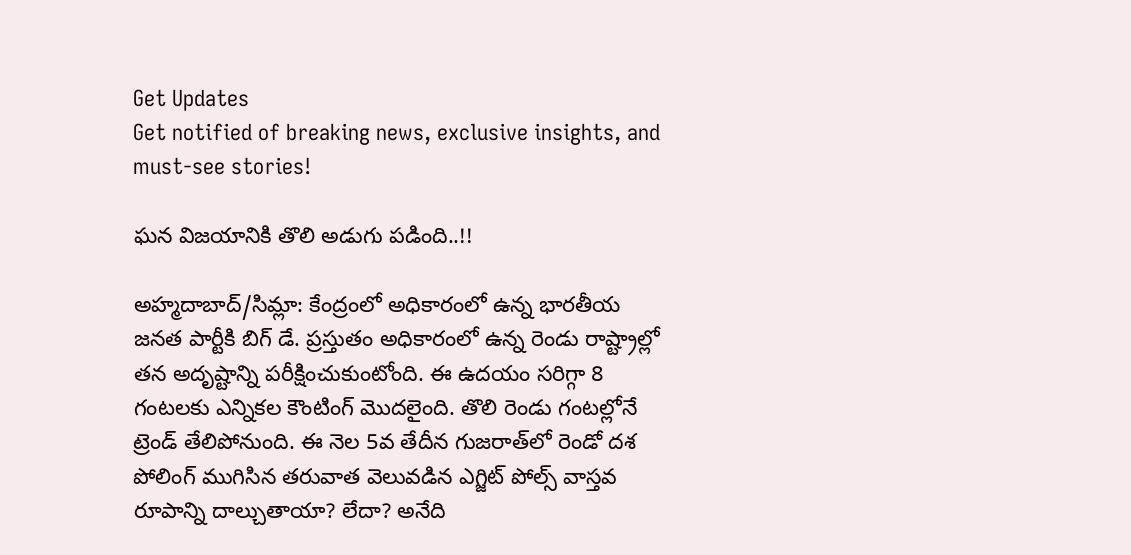Get Updates
Get notified of breaking news, exclusive insights, and must-see stories!

ఘన విజయానికి తొలి అడుగు పడింది..!!

అహ్మదాబాద్/సిమ్లా: కేంద్రంలో అధికారంలో ఉన్న భారతీయ జనత పార్టీకి బిగ్ డే. ప్రస్తుతం అధికారంలో ఉన్న రెండు రాష్ట్రాల్లో తన అదృష్టాన్ని పరీక్షించుకుంటోంది. ఈ ఉదయం సరిగ్గా 8 గంటలకు ఎన్నికల కౌంటింగ్ మొదలైంది. తొలి రెండు గంటల్లోనే ట్రెండ్ తేలిపోనుంది. ఈ నెల 5వ తేదీన గుజరాత్‌లో రెండో దశ పోలింగ్ ముగిసిన తరువాత వెలువడిన ఎగ్జిట్ పోల్స్ వాస్తవ రూపాన్ని దాల్చుతాయా? లేదా? అనేది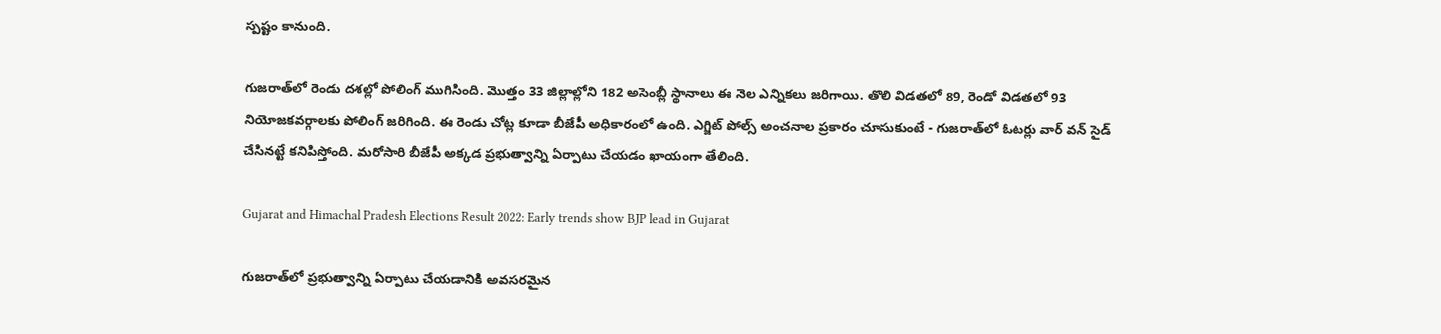స్పష్టం కానుంది.

గుజరాత్‌లో రెండు దశల్లో పోలింగ్ ముగిసింది. మొత్తం 33 జిల్లాల్లోని 182 అసెంబ్లీ స్థానాలు ఈ నెల ఎన్నికలు జరిగాయి. తొలి విడతలో 89, రెండో విడతలో 93 నియోజకవర్గాలకు పోలింగ్ జరిగింది. ఈ రెండు చోట్ల కూడా బీజేపీ అధికారంలో ఉంది. ఎగ్జిట్ పోల్స్ అంచనాల ప్రకారం చూసుకుంటే - గుజరాత్‌లో ఓటర్లు వార్ వన్ సైడ్ చేసినట్టే కనిపిస్తోంది. మరోసారి బీజేపీ అక్కడ ప్రభుత్వాన్ని ఏర్పాటు చేయడం ఖాయంగా తేలింది.

Gujarat and Himachal Pradesh Elections Result 2022: Early trends show BJP lead in Gujarat

గుజరాత్‌లో ప్రభుత్వాన్ని ఏర్పాటు చేయడానికి అవసరమైన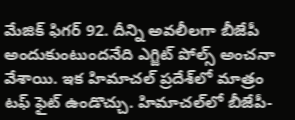మేజిక్ ఫిగర్ 92. దీన్ని అవలీలగా బీజేపీ అందుకుంటుందనేది ఎగ్జిట్ పోల్స్ అంచనా వేశాయి. ఇక హిమాచల్ ప్రదేశ్‌లో మాత్రం టఫ్ ఫైట్ ఉండొచ్చు. హిమాచల్‌లో బీజేపీ-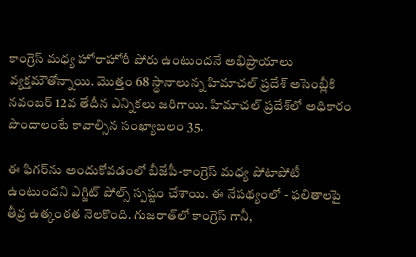కాంగ్రెస్ మధ్య హోరాహోరీ పోరు ఉంటుందనే అభిప్రాయాలు వ్యక్తమౌతోన్నాయి. మొత్తం 68 స్థానాలున్న హిమాచల్ ప్రదేశ్‌ అసెంబ్లీకి నవంబర్ 12వ తేదీన ఎన్నికలు జరిగాయి. హిమాచల్ ప్రదేశ్‌లో అధికారం పొందాలంటే కావాల్సిన సంఖ్యాబలం 35.

ఈ ఫిగర్‌ను అందుకోవడంలో బీజేపీ-కాంగ్రెస్ మధ్య పోటాపోటీ ఉంటుందని ఎగ్జిట్ పోల్స్ స్పష్టం చేశాయి. ఈ నేపథ్యంలో - ఫలితాలపై తీవ్ర ఉత్కంఠత నెలకొంది. గుజరాత్‌లో కాంగ్రెస్ గానీ,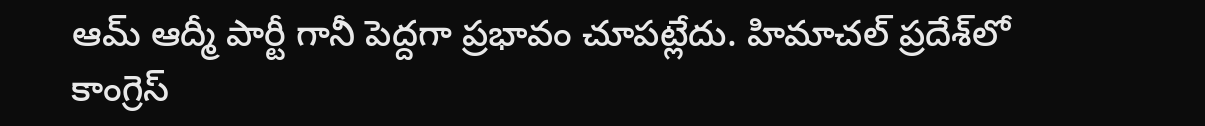ఆమ్ ఆద్మీ పార్టీ గానీ పెద్దగా ప్రభావం చూపట్లేదు. హిమాచల్ ప్రదేశ్‌లో కాంగ్రెస్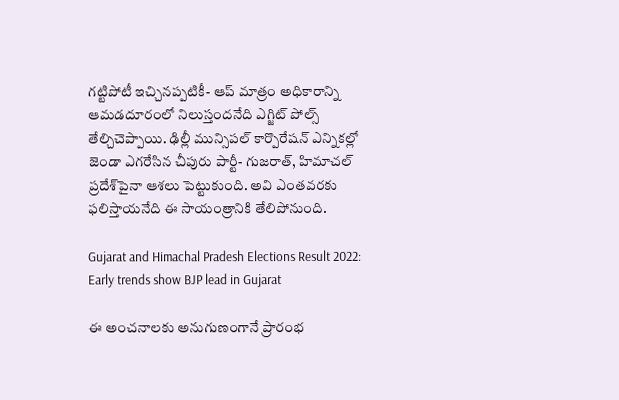గట్టిపోటీ ఇచ్చినప్పటికీ- ఆప్ మాత్రం అధికారాన్ని ఆమడదూరంలో నిలుస్తందనేది ఎగ్జిట్ పోల్స్ తేల్చిచెప్పాయి. ఢిల్లీ మున్సిపల్ కార్పొరేషన్ ఎన్నికల్లో జెండా ఎగరేసిన చీపురు పార్టీ- గుజరాత్, హిమాచల్ ప్రదేశ్‌పైనా ఆశలు పెట్టుకుంది. అవి ఎంతవరకు ఫలిస్తాయనేది ఈ సాయంత్రానికి తేలిపోనుంది.

Gujarat and Himachal Pradesh Elections Result 2022: Early trends show BJP lead in Gujarat

ఈ అంచనాలకు అనుగుణంగానే ప్రారంభ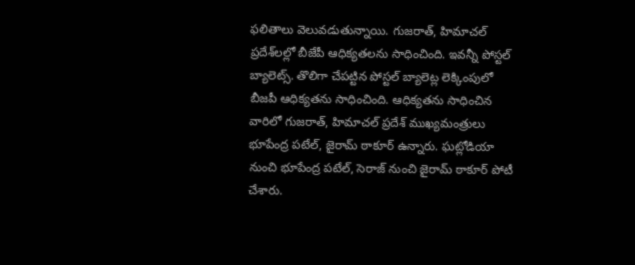ఫలితాలు వెలువడుతున్నాయి. గుజరాత్, హిమాచల్ ప్రదేశ్‌లల్లో బీజేపీ ఆధిక్యతలను సాధించింది. ఇవన్నీ పోస్టల్ బ్యాలెట్స్. తొలిగా చేపట్టిన పోస్టల్ బ్యాలెట్ల లెక్కింపులో బీజపీ ఆధిక్యతను సాధించింది. ఆధిక్యతను సాధించిన వారిలో గుజరాత్, హిమాచల్ ప్రదేశ్ ముఖ్యమంత్రులు భూపేంద్ర పటేల్, జైరామ్ ఠాకూర్ ఉన్నారు. ఘట్లోడియా నుంచి భూపేంద్ర పటేల్, సెరాజ్ నుంచి జైరామ్ ఠాకూర్ పోటీ చేశారు.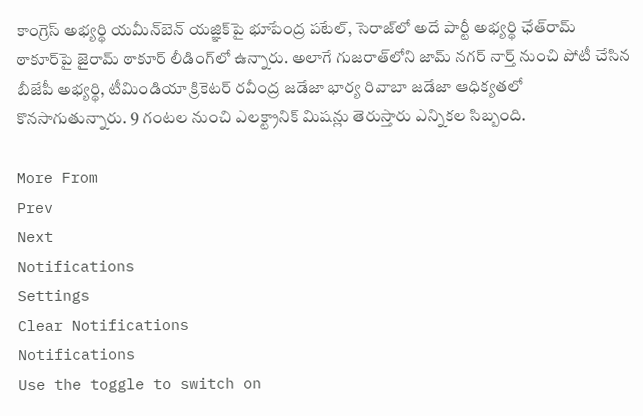కాంగ్రెస్ అభ్యర్థి యమీన్‌బెన్ యజ్ఞిక్‌పై భూపేంద్ర పటేల్, సెరాజ్‌లో అదే పార్టీ అభ్యర్థి ఛేత్‌రామ్ ఠాకూర్‌పై జైరామ్ ఠాకూర్ లీడింగ్‌లో ఉన్నారు. అలాగే గుజరాత్‌లోని జామ్ నగర్ నార్త్ నుంచి పోటీ చేసిన బీజేపీ అభ్యర్థి, టీమిండియా క్రికెటర్ రవీంద్ర జడేజా భార్య రివాబా జడేజా ఆధిక్యతలో కొనసాగుతున్నారు. 9 గంటల నుంచి ఎలక్ట్రానిక్ మిషన్లు తెరుస్తారు ఎన్నికల సిబ్బంది.

More From
Prev
Next
Notifications
Settings
Clear Notifications
Notifications
Use the toggle to switch on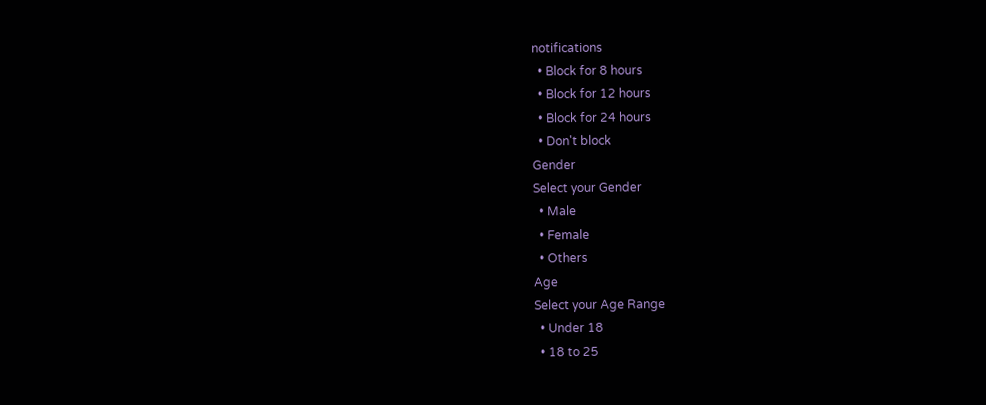notifications
  • Block for 8 hours
  • Block for 12 hours
  • Block for 24 hours
  • Don't block
Gender
Select your Gender
  • Male
  • Female
  • Others
Age
Select your Age Range
  • Under 18
  • 18 to 25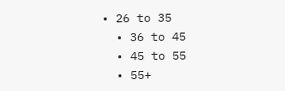• 26 to 35
  • 36 to 45
  • 45 to 55
  • 55+